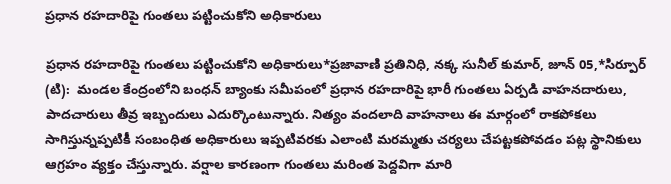ప్రధాన రహదారిపై గుంతలు పట్టించుకోని అధికారులు

ప్రధాన రహదారిపై గుంతలు పట్టించుకోని అధికారులు*ప్రజావాణి ప్రతినిధి, నక్క సునీల్ కుమార్, జూన్ 05,*సిర్పూర్ (టి):  మండల కేంద్రంలోని బంధన్ బ్యాంకు సమీపంలో ప్రధాన రహదారిపై భారీ గుంతలు ఏర్పడి వాహనదారులు, పాదచారులు తీవ్ర ఇబ్బందులు ఎదుర్కొంటున్నారు. నిత్యం వందలాది వాహనాలు ఈ మార్గంలో రాకపోకలు సాగిస్తున్నప్పటికీ సంబంధిత అధికారులు ఇప్పటివరకు ఎలాంటి మరమ్మతు చర్యలు చేపట్టకపోవడం పట్ల స్థానికులు ఆగ్రహం వ్యక్తం చేస్తున్నారు. వర్షాల కారణంగా గుంతలు మరింత పెద్దవిగా మారి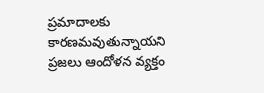ప్రమాదాలకు కారణమవుతున్నాయని ప్రజలు ఆందోళన వ్యక్తం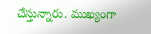చేస్తున్నారు. ముఖ్యంగా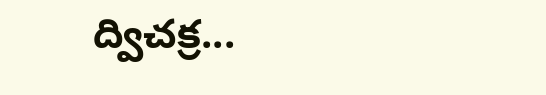ద్విచక్ర...